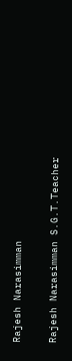Rajesh Narasimman

Rajesh Narasimman S.G.T.Teacher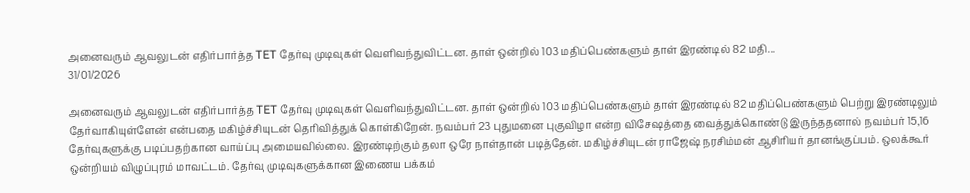அனைவரும் ஆவலுடன் எதிர்பார்த்த TET தேர்வு முடிவுகள் வெளிவந்துவிட்டன. தாள் ஒன்றில் 103 மதிப்பெண்களும் தாள் இரண்டில் 82 மதி...
31/01/2026

அனைவரும் ஆவலுடன் எதிர்பார்த்த TET தேர்வு முடிவுகள் வெளிவந்துவிட்டன. தாள் ஒன்றில் 103 மதிப்பெண்களும் தாள் இரண்டில் 82 மதிப்பெண்களும் பெற்று இரண்டிலும் தேர்வாகியுள்ளேன் என்பதை மகிழ்ச்சியுடன் தெரிவித்துக் கொள்கிறேன். நவம்பர் 23 புதுமனை புகுவிழா என்ற விசேஷத்தை வைத்துக்கொண்டு இருந்ததனால் நவம்பர் 15,16 தேர்வுகளுக்கு படிப்பதற்கான வாய்ப்பு அமையவில்லை. இரண்டிற்கும் தலா ஒரே நாள்தான் படித்தேன். மகிழ்ச்சியுடன் ராஜேஷ் நரசிம்மன் ஆசிரியர் தானங்குப்பம். ஒலக்கூர் ஒன்றியம் விழுப்புரம் மாவட்டம். தேர்வு முடிவுகளுக்கான இணைய பக்கம்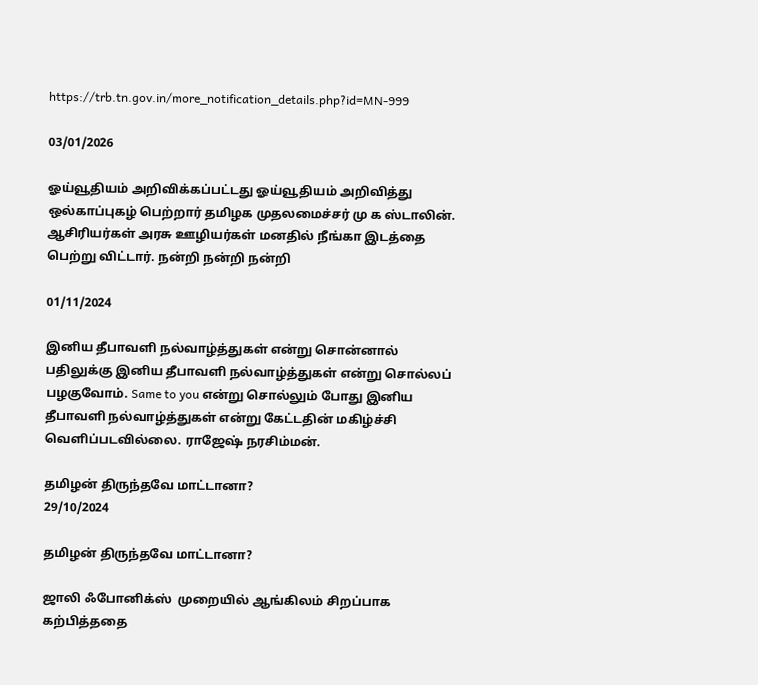https://trb.tn.gov.in/more_notification_details.php?id=MN-999

03/01/2026

ஓய்வூதியம் அறிவிக்கப்பட்டது ஓய்வூதியம் அறிவித்து ஒல்காப்புகழ் பெற்றார் தமிழக முதலமைச்சர் மு க ஸ்டாலின். ஆசிரியர்கள் அரசு ஊழியர்கள் மனதில் நீங்கா இடத்தை பெற்று விட்டார். நன்றி நன்றி நன்றி

01/11/2024

இனிய தீபாவளி நல்வாழ்த்துகள் என்று சொன்னால் பதிலுக்கு இனிய தீபாவளி நல்வாழ்த்துகள் என்று சொல்லப் பழகுவோம். Same to you என்று சொல்லும் போது இனிய தீபாவளி நல்வாழ்த்துகள் என்று கேட்டதின் மகிழ்ச்சி வெளிப்படவில்லை. ராஜேஷ் நரசிம்மன்.

தமிழன் திருந்தவே மாட்டானா?
29/10/2024

தமிழன் திருந்தவே மாட்டானா?

ஜாலி ஃபோனிக்ஸ்  முறையில் ஆங்கிலம் சிறப்பாக கற்பித்ததை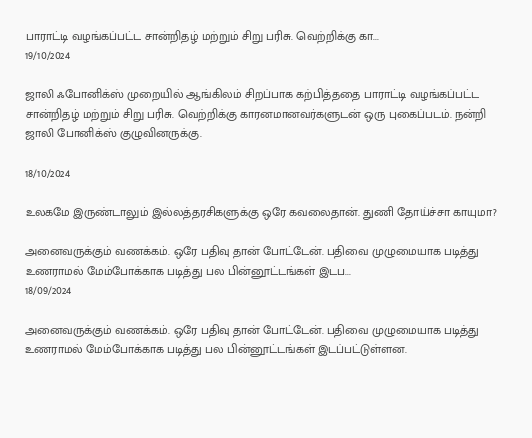பாராட்டி வழங்கப்பட்ட சான்றிதழ் மற்றும் சிறு பரிசு. வெற்றிக்கு கா...
19/10/2024

ஜாலி ஃபோனிக்ஸ் முறையில் ஆங்கிலம் சிறப்பாக கற்பித்ததை பாராட்டி வழங்கப்பட்ட சான்றிதழ் மற்றும் சிறு பரிசு. வெற்றிக்கு காரனமானவர்களுடன் ஒரு புகைப்படம். நன்றி ஜாலி போனிக்ஸ் குழுவினருக்கு.

18/10/2024

உலகமே இருண்டாலும் இல்லத்தரசிகளுக்கு ஒரே கவலைதான். துணி தோய்ச்சா காயுமா?

அனைவருக்கும் வணக்கம். ஒரே பதிவு தான் போட்டேன். பதிவை முழுமையாக படித்து உணராமல் மேம்போக்காக படித்து பல பின்னூட்டங்கள் இடப...
18/09/2024

அனைவருக்கும் வணக்கம். ஒரே பதிவு தான் போட்டேன். பதிவை முழுமையாக படித்து உணராமல் மேம்போக்காக படித்து பல பின்னூட்டங்கள் இடப்பட்டுள்ளன.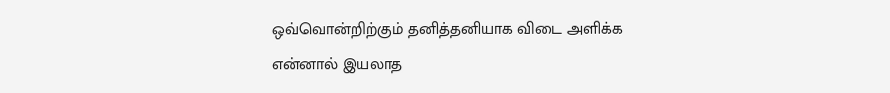ஒவ்வொன்றிற்கும் தனித்தனியாக விடை அளிக்க என்னால் இயலாத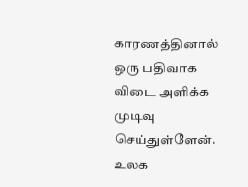காரணத்தினால் ஒரு பதிவாக விடை அளிக்க முடிவு செய்துள்ளேன். உலக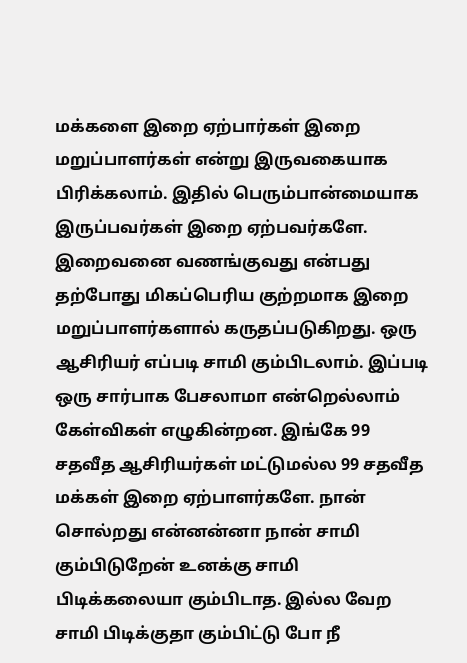மக்களை இறை ஏற்பார்கள் இறை மறுப்பாளர்கள் என்று இருவகையாக பிரிக்கலாம். இதில் பெரும்பான்மையாக இருப்பவர்கள் இறை ஏற்பவர்களே. இறைவனை வணங்குவது என்பது தற்போது மிகப்பெரிய குற்றமாக இறை மறுப்பாளர்களால் கருதப்படுகிறது. ஒரு ஆசிரியர் எப்படி சாமி கும்பிடலாம். இப்படி ஒரு சார்பாக பேசலாமா என்றெல்லாம் கேள்விகள் எழுகின்றன. இங்கே 99 சதவீத ஆசிரியர்கள் மட்டுமல்ல 99 சதவீத மக்கள் இறை ஏற்பாளர்களே. நான் சொல்றது என்னன்னா நான் சாமி கும்பிடுறேன் உனக்கு சாமி பிடிக்கலையா கும்பிடாத. இல்ல வேற சாமி பிடிக்குதா கும்பிட்டு போ நீ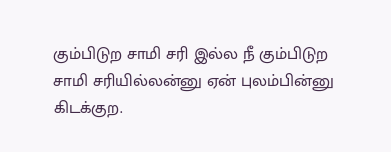கும்பிடுற சாமி சரி இல்ல நீ கும்பிடுற சாமி சரியில்லன்னு ஏன் புலம்பின்னு கிடக்குற.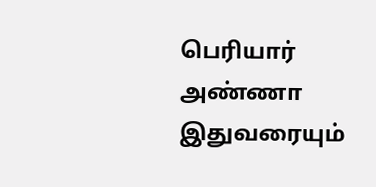பெரியார் அண்ணா இதுவரையும்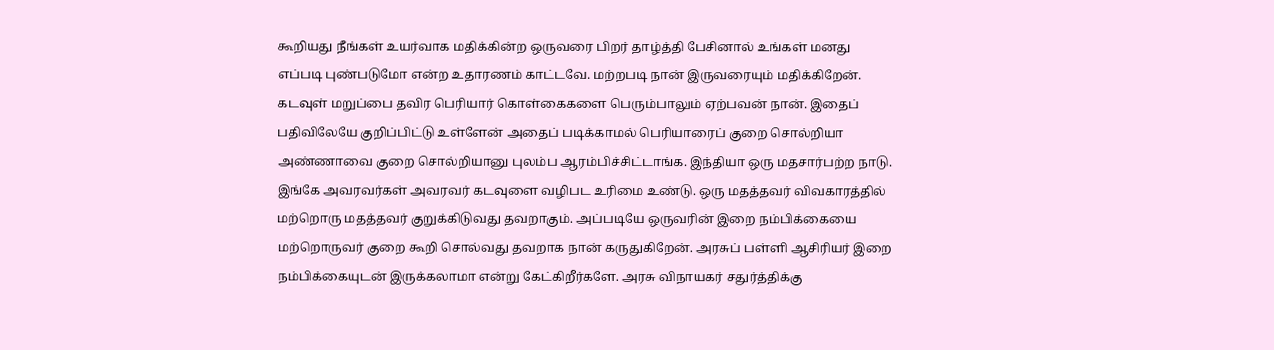கூறியது நீங்கள் உயர்வாக மதிக்கின்ற ஒருவரை பிறர் தாழ்த்தி பேசினால் உங்கள் மனது எப்படி புண்படுமோ என்ற உதாரணம் காட்டவே. மற்றபடி நான் இருவரையும் மதிக்கிறேன். கடவுள் மறுப்பை தவிர பெரியார் கொள்கைகளை பெரும்பாலும் ஏற்பவன் நான். இதைப் பதிவிலேயே குறிப்பிட்டு உள்ளேன் அதைப் படிக்காமல் பெரியாரைப் குறை சொல்றியா அண்ணாவை குறை சொல்றியானு புலம்ப ஆரம்பிச்சிட்டாங்க. இந்தியா ஒரு மதசார்பற்ற நாடு. இங்கே அவரவர்கள் அவரவர் கடவுளை வழிபட உரிமை உண்டு. ஒரு மதத்தவர் விவகாரத்தில் மற்றொரு மதத்தவர் குறுக்கிடுவது தவறாகும். அப்படியே ஒருவரின் இறை நம்பிக்கையை மற்றொருவர் குறை கூறி சொல்வது தவறாக நான் கருதுகிறேன். அரசுப் பள்ளி ஆசிரியர் இறை நம்பிக்கையுடன் இருக்கலாமா என்று கேட்கிறீர்களே. அரசு விநாயகர் சதுர்த்திக்கு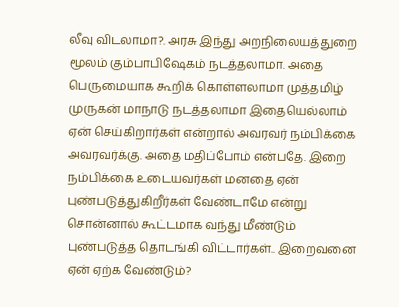லீவு விடலாமா?. அரசு இந்து அறநிலையத்துறை மூலம் கும்பாபிஷேகம் நடத்தலாமா. அதை பெருமையாக கூறிக் கொள்ளலாமா முத்தமிழ் முருகன் மாநாடு நடத்தலாமா இதையெல்லாம் ஏன் செய்கிறார்கள் என்றால் அவரவர் நம்பிக்கை அவரவர்க்கு. அதை மதிப்போம் என்பதே. இறை நம்பிக்கை உடையவர்கள் மனதை ஏன் புண்படுத்துகிறீர்கள் வேண்டாமே என்று சொன்னால் கூட்டமாக வந்து மீண்டும் புண்படுத்த தொடங்கி விட்டார்கள்.. இறைவனை ஏன் ஏற்க வேண்டும்?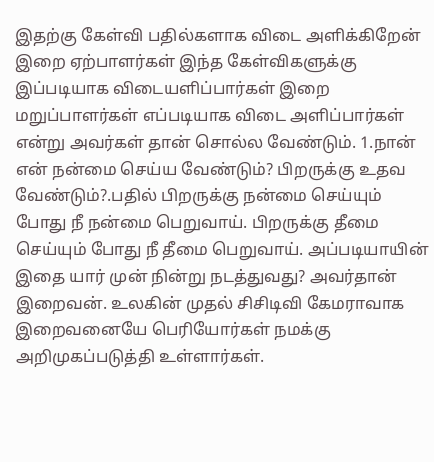இதற்கு கேள்வி பதில்களாக விடை அளிக்கிறேன் இறை ஏற்பாளர்கள் இந்த கேள்விகளுக்கு இப்படியாக விடையளிப்பார்கள் இறை மறுப்பாளர்கள் எப்படியாக விடை அளிப்பார்கள் என்று அவர்கள் தான் சொல்ல வேண்டும். 1.நான் என் நன்மை செய்ய வேண்டும்? பிறருக்கு உதவ வேண்டும்?.பதில் பிறருக்கு நன்மை செய்யும் போது நீ நன்மை பெறுவாய். பிறருக்கு தீமை செய்யும் போது நீ தீமை பெறுவாய். அப்படியாயின் இதை யார் முன் நின்று நடத்துவது? அவர்தான் இறைவன். உலகின் முதல் சிசிடிவி கேமராவாக இறைவனையே பெரியோர்கள் நமக்கு அறிமுகப்படுத்தி உள்ளார்கள்.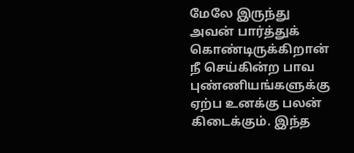மேலே இருந்து அவன் பார்த்துக் கொண்டிருக்கிறான் நீ செய்கின்ற பாவ புண்ணியங்களுக்கு ஏற்ப உனக்கு பலன் கிடைக்கும். இந்த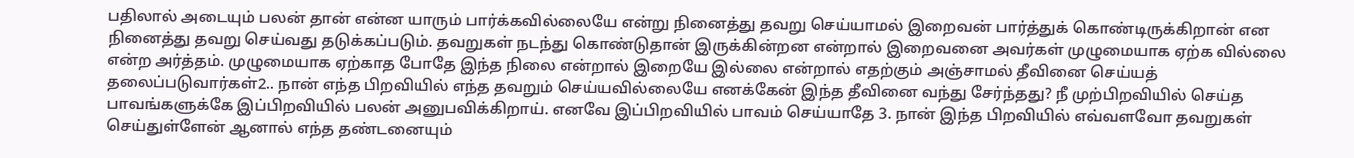பதிலால் அடையும் பலன் தான் என்ன யாரும் பார்க்கவில்லையே என்று நினைத்து தவறு செய்யாமல் இறைவன் பார்த்துக் கொண்டிருக்கிறான் என நினைத்து தவறு செய்வது தடுக்கப்படும். தவறுகள் நடந்து கொண்டுதான் இருக்கின்றன என்றால் இறைவனை அவர்கள் முழுமையாக ஏற்க வில்லை என்ற அர்த்தம். முழுமையாக ஏற்காத போதே இந்த நிலை என்றால் இறையே இல்லை என்றால் எதற்கும் அஞ்சாமல் தீவினை செய்யத் தலைப்படுவார்கள்2.. நான் எந்த பிறவியில் எந்த தவறும் செய்யவில்லையே எனக்கேன் இந்த தீவினை வந்து சேர்ந்தது? நீ முற்பிறவியில் செய்த பாவங்களுக்கே இப்பிறவியில் பலன் அனுபவிக்கிறாய். எனவே இப்பிறவியில் பாவம் செய்யாதே 3. நான் இந்த பிறவியில் எவ்வளவோ தவறுகள் செய்துள்ளேன் ஆனால் எந்த தண்டனையும்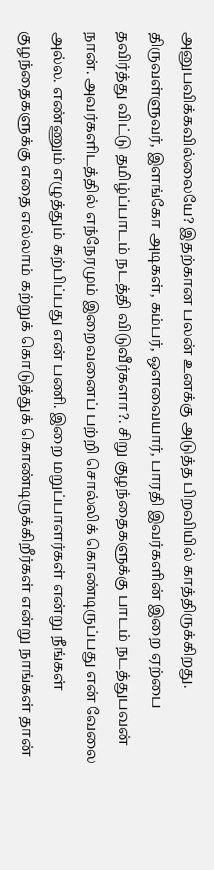அனுபவிக்கவில்லையே? இதற்கான பலன் உனக்கு அடுத்த பிறவியில் காத்திருக்கிறது.
திருவள்ளுவர், இளங்கோ அடிகள், கம்பர், ஔவையார், பாரதி இவர்களின் இறை ஏற்பை தவிர்த்து விட்டு தமிழ்ப்பாடம் நடத்தி விடுவீர்களா?. சிறு குழந்தைகளுக்கு பாடம் நடத்துபவன் நான். அவர்களிடத்தில் எந்நேரமும் இறைவனைப் பற்றி சொல்லிக் கொண்டிருப்பது என் வேலை அல்ல. எண்ணும் எழுத்தும் கற்பிப்பது என் பணி. இறை மறுப்பாளர்கள் என்று நீங்கள் குழந்தைகளுக்கு எதை எல்லாம் கற்றுக் கொடுத்துக் கொண்டிருக்கிறீர்கள் என்று நாங்கள் தான்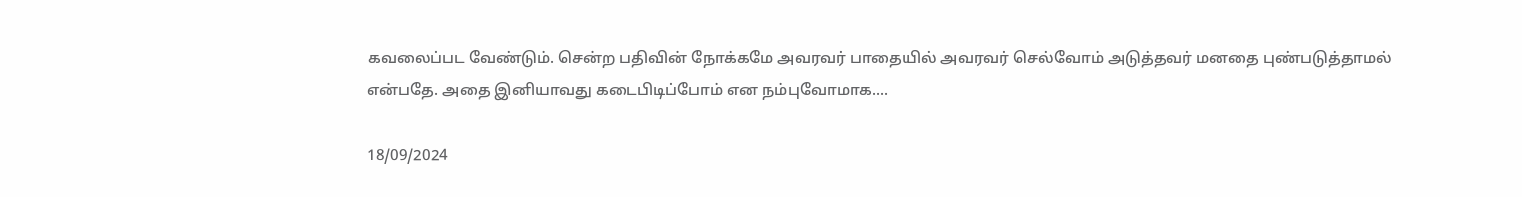கவலைப்பட வேண்டும். சென்ற பதிவின் நோக்கமே அவரவர் பாதையில் அவரவர் செல்வோம் அடுத்தவர் மனதை புண்படுத்தாமல் என்பதே. அதை இனியாவது கடைபிடிப்போம் என நம்புவோமாக....

18/09/2024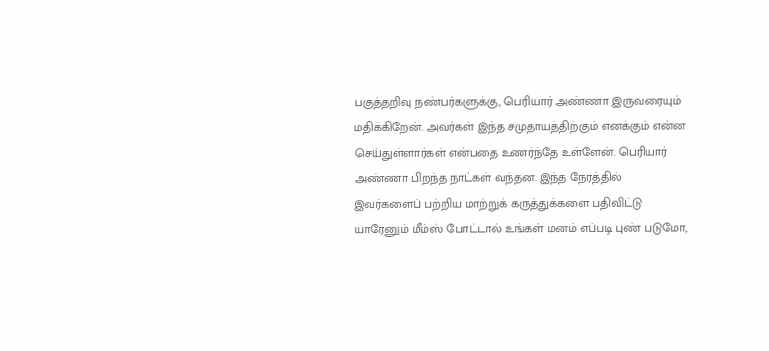பகுத்தறிவு நண்பர்களுக்கு, பெரியார் அண்ணா இருவரையும் மதிக்கிறேன். அவர்கள் இந்த சமுதாயத்திற்கும் எனக்கும் என்ன செய்துள்ளார்கள் என்பதை உணர்ந்தே உள்ளேன். பெரியார் அண்ணா பிறந்த நாட்கள் வந்தன. இந்த நேரத்தில் இவர்களைப் பற்றிய மாற்றுக் கருத்துக்களை பதிவிட்டு யாரேனும் மீம்ஸ் போட்டால் உங்கள் மனம் எப்படி புண் படுமோ,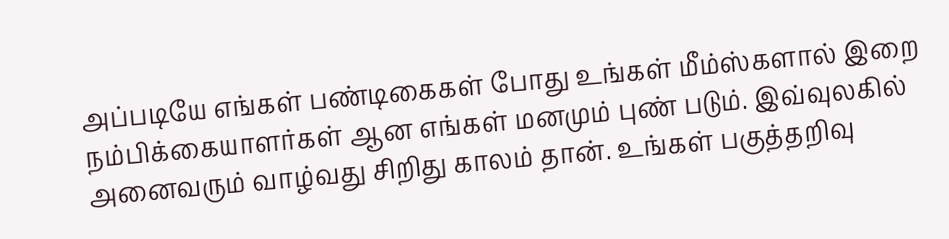அப்படியே எங்கள் பண்டிகைகள் போது உங்கள் மீம்ஸ்களால் இறை நம்பிக்கையாளர்கள் ஆன எங்கள் மனமும் புண் படும். இவ்வுலகில் அனைவரும் வாழ்வது சிறிது காலம் தான். உங்கள் பகுத்தறிவு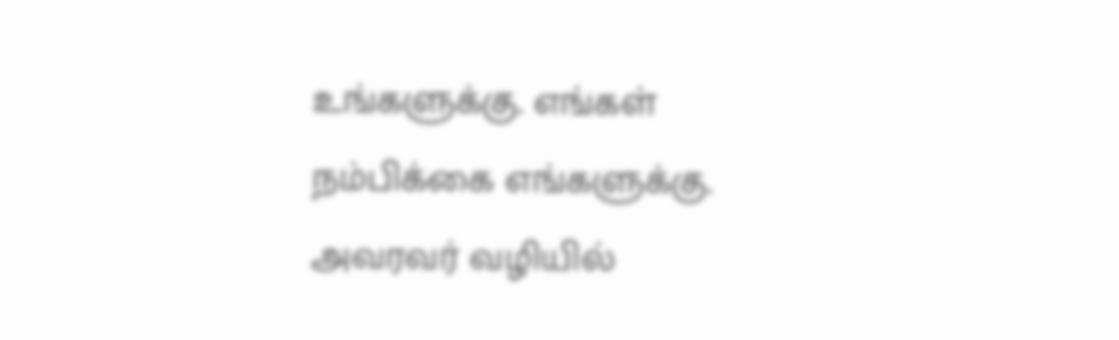உங்களுக்கு. எங்கள் நம்பிக்கை எங்களுக்கு. அவரவர் வழியில்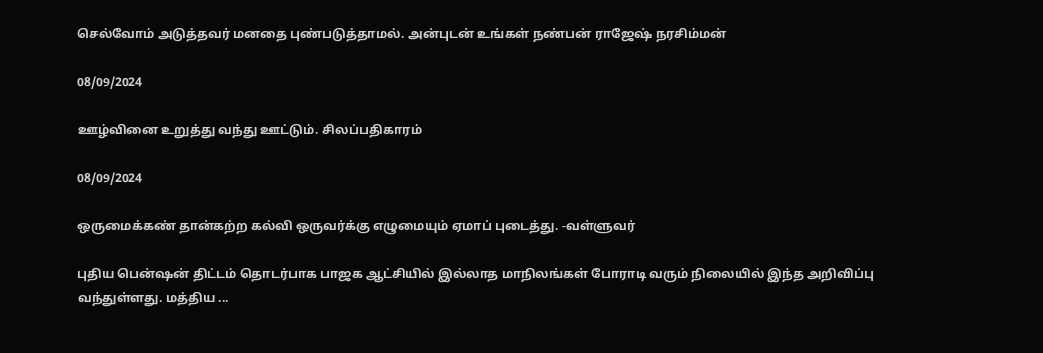செல்வோம் அடுத்தவர் மனதை புண்படுத்தாமல். அன்புடன் உங்கள் நண்பன் ராஜேஷ் நரசிம்மன்

08/09/2024

ஊழ்வினை உறுத்து வந்து ஊட்டும். சிலப்பதிகாரம்

08/09/2024

ஒருமைக்கண் தான்கற்ற கல்வி ஒருவர்க்கு எழுமையும் ஏமாப் புடைத்து. -வள்ளுவர்

புதிய பென்ஷன் திட்டம் தொடர்பாக பாஜக ஆட்சியில் இல்லாத மாநிலங்கள் போராடி வரும் நிலையில் இந்த அறிவிப்பு வந்துள்ளது. மத்திய ...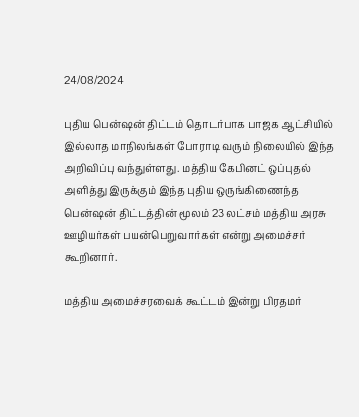24/08/2024

புதிய பென்ஷன் திட்டம் தொடர்பாக பாஜக ஆட்சியில் இல்லாத மாநிலங்கள் போராடி வரும் நிலையில் இந்த அறிவிப்பு வந்துள்ளது. மத்திய கேபினட் ஒப்புதல் அளித்து இருக்கும் இந்த புதிய ஒருங்கிணைந்த பென்ஷன் திட்டத்தின் மூலம் 23 லட்சம் மத்திய அரசு ஊழியர்கள் பயன்பெறுவார்கள் என்று அமைச்சர் கூறினார்.

மத்திய அமைச்சரவைக் கூட்டம் இன்று பிரதமர்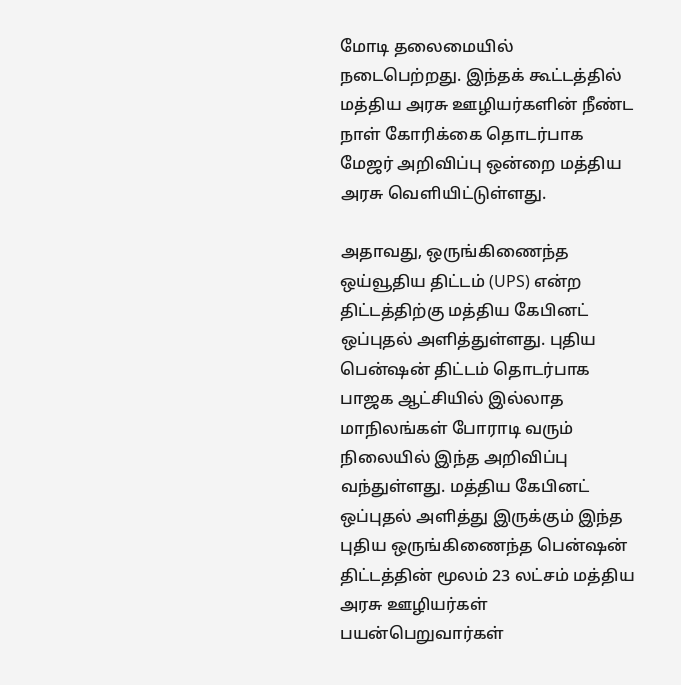மோடி தலைமையில் நடைபெற்றது. இந்தக் கூட்டத்தில் மத்திய அரசு ஊழியர்களின் நீண்ட நாள் கோரிக்கை தொடர்பாக மேஜர் அறிவிப்பு ஒன்றை மத்திய அரசு வெளியிட்டுள்ளது.

அதாவது, ஒருங்கிணைந்த ஒய்வூதிய திட்டம் (UPS) என்ற திட்டத்திற்கு மத்திய கேபினட் ஒப்புதல் அளித்துள்ளது. புதிய பென்ஷன் திட்டம் தொடர்பாக பாஜக ஆட்சியில் இல்லாத மாநிலங்கள் போராடி வரும் நிலையில் இந்த அறிவிப்பு வந்துள்ளது. மத்திய கேபினட் ஒப்புதல் அளித்து இருக்கும் இந்த புதிய ஒருங்கிணைந்த பென்ஷன் திட்டத்தின் மூலம் 23 லட்சம் மத்திய அரசு ஊழியர்கள் பயன்பெறுவார்கள்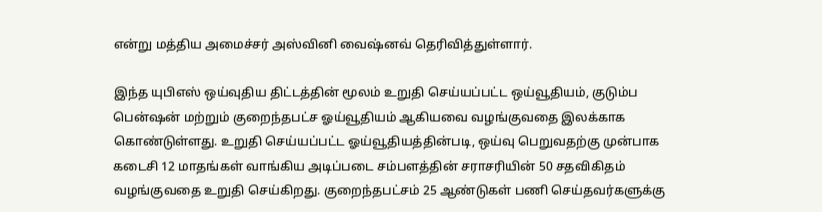என்று மத்திய அமைச்சர் அஸ்வினி வைஷ்னவ் தெரிவித்துள்ளார்.

இந்த யுபிஎஸ் ஒய்வுதிய திட்டத்தின் மூலம் உறுதி செய்யப்பட்ட ஒய்வூதியம், குடும்ப பென்ஷன் மற்றும் குறைந்தபட்ச ஓய்வூதியம் ஆகியவை வழங்குவதை இலக்காக கொண்டுள்ளது. உறுதி செய்யப்பட்ட ஓய்வூதியத்தின்படி, ஒய்வு பெறுவதற்கு முன்பாக கடைசி 12 மாதங்கள் வாங்கிய அடிப்படை சம்பளத்தின் சராசரியின் 50 சதவிகிதம் வழங்குவதை உறுதி செய்கிறது. குறைந்தபட்சம் 25 ஆண்டுகள் பணி செய்தவர்களுக்கு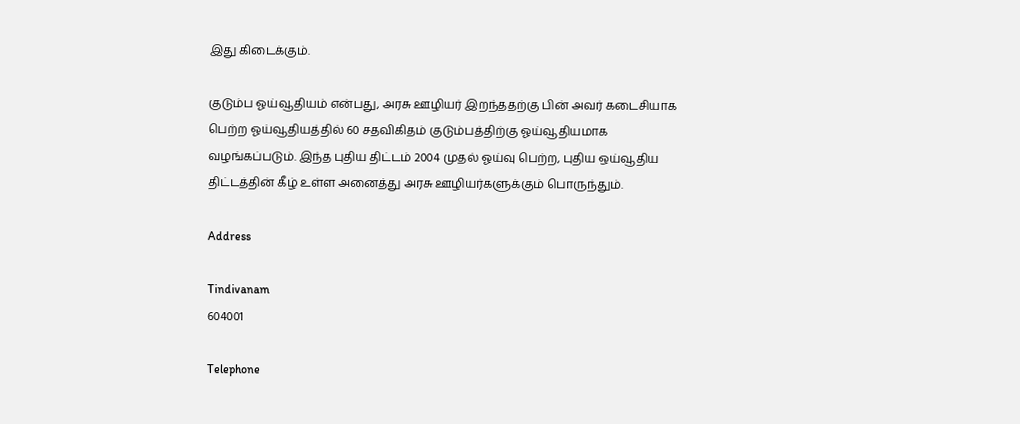இது கிடைக்கும்.

குடும்ப ஓய்வூதியம் என்பது, அரசு ஊழியர் இறந்ததற்கு பின் அவர் கடைசியாக பெற்ற ஓய்வூதியத்தில் 60 சதவிகிதம் குடும்பத்திற்கு ஓய்வூதியமாக வழங்கப்படும். இந்த புதிய திட்டம் 2004 முதல் ஓய்வு பெற்ற, புதிய ஒய்வூதிய திட்டத்தின் கீழ் உள்ள அனைத்து அரசு ஊழியர்களுக்கும் பொருந்தும்.

Address

Tindivanam
604001

Telephone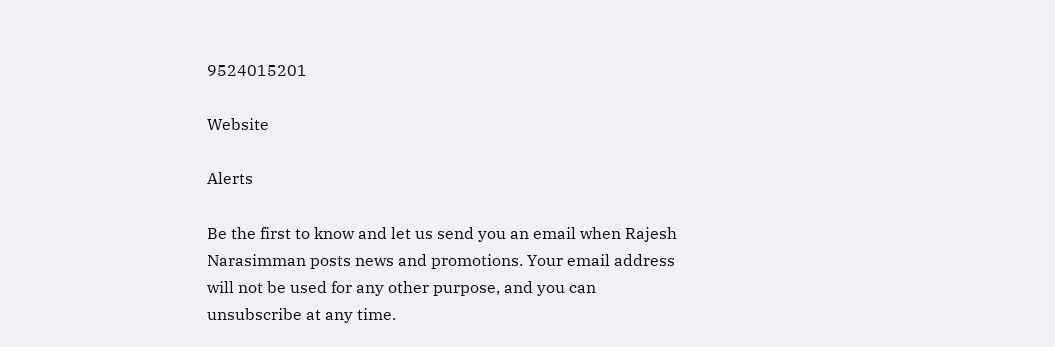9524015201

Website

Alerts

Be the first to know and let us send you an email when Rajesh Narasimman posts news and promotions. Your email address will not be used for any other purpose, and you can unsubscribe at any time.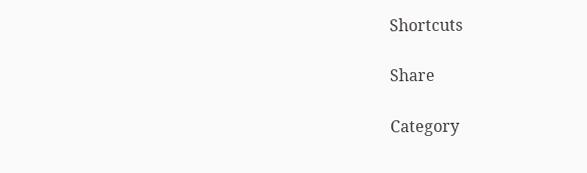Shortcuts

Share

Category